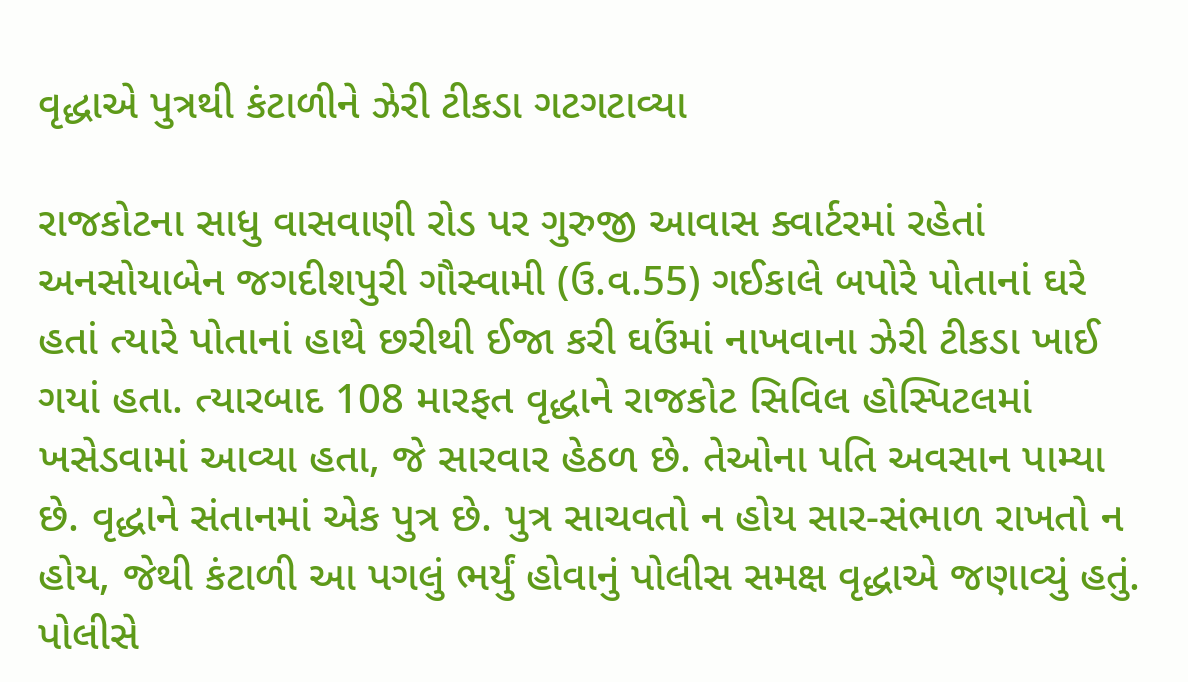વૃદ્ધાએ પુત્રથી કંટાળીને ઝેરી ટીકડા ગટગટાવ્યા

રાજકોટના સાધુ વાસવાણી રોડ પર ગુરુજી આવાસ ક્વાર્ટરમાં રહેતાં અનસોયાબેન જગદીશપુરી ગૌસ્વામી (ઉ.વ.55) ગઈકાલે બપોરે પોતાનાં ઘરે હતાં ત્યારે પોતાનાં હાથે છરીથી ઈજા કરી ઘઉંમાં નાખવાના ઝેરી ટીકડા ખાઈ ગયાં હતા. ત્યારબાદ 108 મારફત વૃદ્ધાને રાજકોટ સિવિલ હોસ્પિટલમાં ખસેડવામાં આવ્યા હતા, જે સારવાર હેઠળ છે. તેઓના પતિ અવસાન પામ્યા છે. વૃદ્ધાને સંતાનમાં એક પુત્ર છે. પુત્ર સાચવતો ન હોય સાર-સંભાળ રાખતો ન હોય, જેથી કંટાળી આ પગલું ભર્યું હોવાનું પોલીસ સમક્ષ વૃદ્ધાએ જણાવ્યું હતું. પોલીસે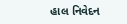હાલ નિવેદન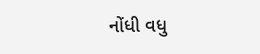નોંધી વધુ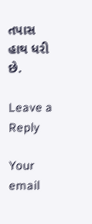તપાસ હાથ ધરી છે.

Leave a Reply

Your email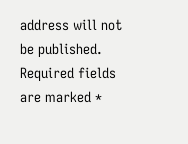address will not be published. Required fields are marked *